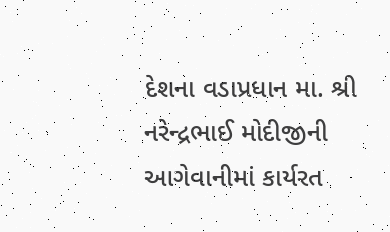દેશના વડાપ્રધાન મા. શ્રી નરેન્દ્રભાઈ મોદીજીની આગેવાનીમાં કાર્યરત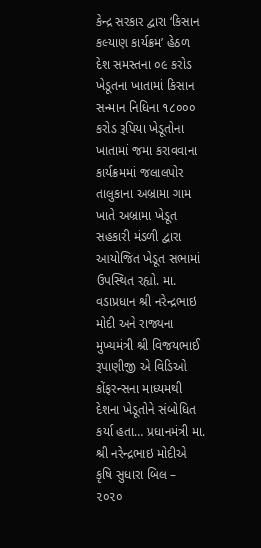કેન્દ્ર સરકાર દ્વારા ‘કિસાન કલ્યાણ કાર્યક્રમ’ હેઠળ દેશ સમસ્તના ૦૯ કરોડ ખેડૂતના ખાતામાં કિસાન સન્માન નિધિના ૧૮૦૦૦ કરોડ રૂપિયા ખેડૂતોના ખાતામાં જમા કરાવવાના કાર્યક્રમમાં જલાલપોર તાલુકાના અબ્રામા ગામ ખાતે અબ્રામા ખેડૂત સહકારી મંડળી દ્વારા આયોજિત ખેડૂત સભામાં ઉપસ્થિત રહ્યો. મા. વડાપ્રધાન શ્રી નરેન્દ્રભાઇ મોદી અને રાજ્યના મુખ્યમંત્રી શ્રી વિજયભાઈ રૂપાણીજી એ વિડિઓ કોંફરન્સના માધ્યમથી દેશના ખેડૂતોને સંબોધિત કર્યા હતા… પ્રધાનમંત્રી મા. શ્રી નરેન્દ્રભાઇ મોદીએ કૃષિ સુધારા બિલ – ૨૦૨૦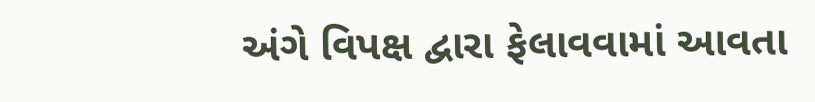અંગે વિપક્ષ દ્વારા ફેલાવવામાં આવતા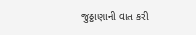જુઠ્ઠાણાની વાત કરી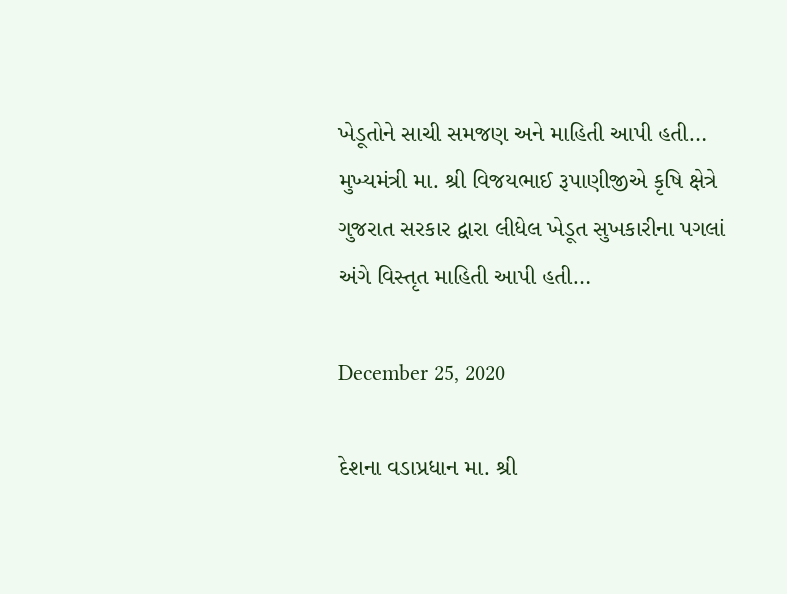ખેડૂતોને સાચી સમજણ અને માહિતી આપી હતી… મુખ્યમંત્રી મા. શ્રી વિજયભાઈ રૂપાણીજીએ કૃષિ ક્ષેત્રે ગુજરાત સરકાર દ્વારા લીધેલ ખેડૂત સુખકારીના પગલાં અંગે વિસ્તૃત માહિતી આપી હતી…

December 25, 2020

દેશના વડાપ્રધાન મા. શ્રી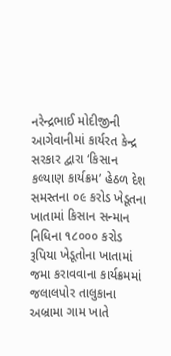નરેન્દ્રભાઈ મોદીજીની આગેવાનીમાં કાર્યરત કેન્દ્ર સરકાર દ્વારા ‘કિસાન કલ્યાણ કાર્યક્રમ’ હેઠળ દેશ સમસ્તના ૦૯ કરોડ ખેડૂતના ખાતામાં કિસાન સન્માન નિધિના ૧૮૦૦૦ કરોડ રૂપિયા ખેડૂતોના ખાતામાં જમા કરાવવાના કાર્યક્રમમાં જલાલપોર તાલુકાના અબ્રામા ગામ ખાતે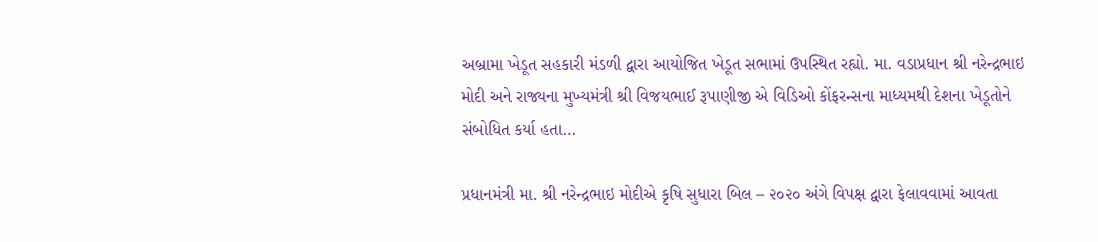અબ્રામા ખેડૂત સહકારી મંડળી દ્વારા આયોજિત ખેડૂત સભામાં ઉપસ્થિત રહ્યો. મા. વડાપ્રધાન શ્રી નરેન્દ્રભાઇ મોદી અને રાજ્યના મુખ્યમંત્રી શ્રી વિજયભાઈ રૂપાણીજી એ વિડિઓ કોંફરન્સના માધ્યમથી દેશના ખેડૂતોને સંબોધિત કર્યા હતા…

પ્રધાનમંત્રી મા. શ્રી નરેન્દ્રભાઇ મોદીએ કૃષિ સુધારા બિલ – ૨૦૨૦ અંગે વિપક્ષ દ્વારા ફેલાવવામાં આવતા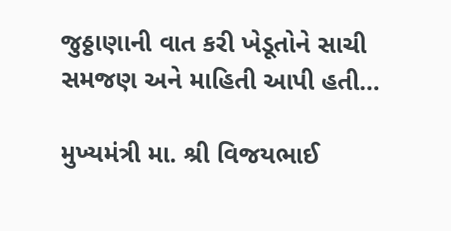જુઠ્ઠાણાની વાત કરી ખેડૂતોને સાચી સમજણ અને માહિતી આપી હતી…

મુખ્યમંત્રી મા. શ્રી વિજયભાઈ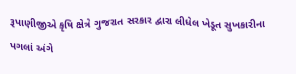રૂપાણીજીએ કૃષિ ક્ષેત્રે ગુજરાત સરકાર દ્વારા લીધેલ ખેડૂત સુખકારીના પગલાં અંગે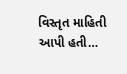વિસ્તૃત માહિતી આપી હતી…